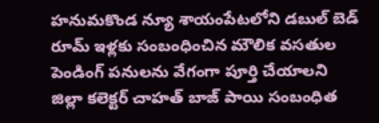హనుమకొండ న్యూ శాయంపేటలోని డబుల్ బెడ్ రూమ్ ఇళ్లకు సంబంధించిన మౌలిక వసతుల పెండింగ్ పనులను వేగంగా పూర్తి చేయాలని జిల్లా కలెక్టర్ చాహత్ బాజ్ పాయి సంబంధిత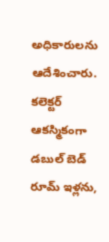అధికారులను ఆదేశించారు. కలెక్టర్ ఆకస్మికంగా డబుల్ బెడ్ రూమ్ ఇళ్లను,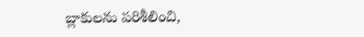బ్లాకులను పరిశీలించి,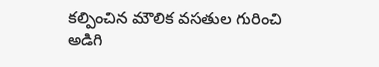కల్పించిన మౌలిక వసతుల గురించి అడిగి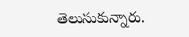తెలుసుకున్నారు.